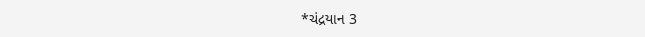*ચંદ્રયાન 3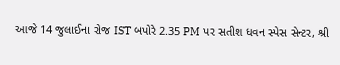આજે 14 જુલાઈના રોજ IST બપોરે 2.35 PM પર સતીશ ધવન સ્પેસ સેન્ટર, શ્રી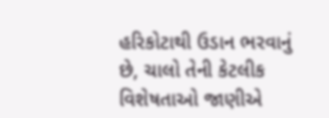હરિકોટાથી ઉડાન ભરવાનું છે, ચાલો તેની કેટલીક વિશેષતાઓ જાણીએ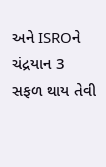અને ISROને ચંદ્રયાન 3 સફળ થાય તેવી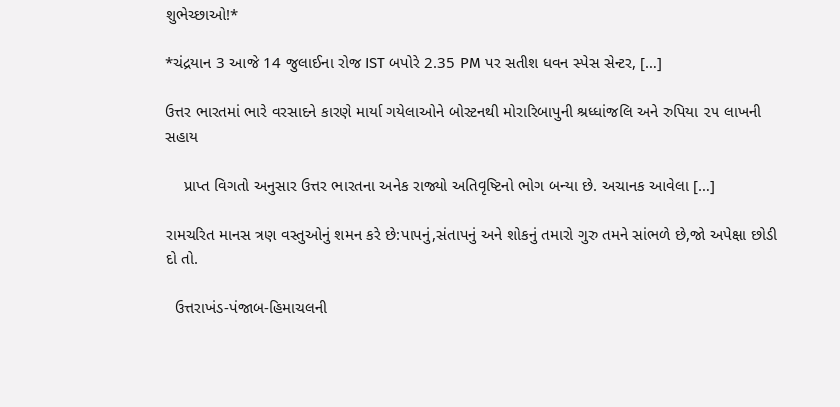શુભેચ્છાઓ!*

*ચંદ્રયાન 3 આજે 14 જુલાઈના રોજ IST બપોરે 2.35 PM પર સતીશ ધવન સ્પેસ સેન્ટર, […]

ઉત્તર ભારતમાં ભારે વરસાદને કારણે માર્યા ગયેલાઓને બોસ્ટનથી મોરારિબાપુની શ્રધ્ધાંજલિ અને રુપિયા ૨૫ લાખની સહાય

    પ્રાપ્ત વિગતો અનુસાર ઉત્તર ભારતના અનેક રાજ્યો અતિવૃષ્ટિનો ભોગ બન્યા છે. અચાનક આવેલા […]

રામચરિત માનસ ત્રણ વસ્તુઓનું શમન કરે છે:પાપનું,સંતાપનું અને શોકનું તમારો ગુરુ તમને સાંભળે છે,જો અપેક્ષા છોડી દો તો.

  ઉત્તરાખંડ-પંજાબ-હિમાચલની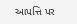આપત્તિ પર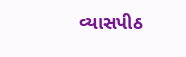વ્યાસપીઠ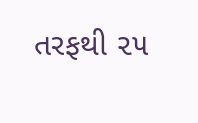તરફથી ૨૫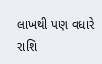લાખથી પણ વધારે રાશિ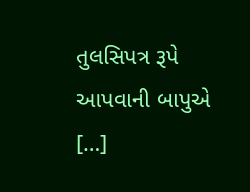તુલસિપત્ર રૂપે આપવાની બાપુએ […]